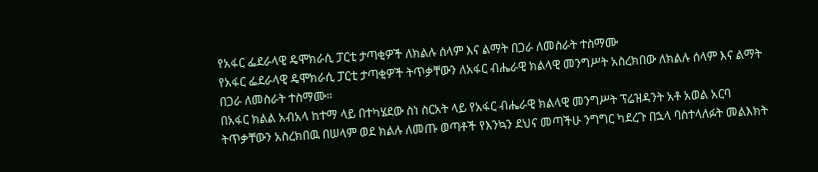የአፋር ፌደራላዊ ዴሞክራሲ ፓርቲ ታጣቂዎች ለክልሉ ሰላም እና ልማት በጋራ ለመስራት ተስማሙ
የአፋር ፌደራላዊ ዴሞክራሲ ፓርቲ ታጣቂዎች ትጥቃቸውን ለአፋር ብሔራዊ ክልላዊ መንግሥት አስረክበው ለክልሉ ሰላም እና ልማት በጋራ ለመስራት ተስማሙ።
በአፋር ክልል አብአላ ከተማ ላይ በተካሄደው ስነ ስርአት ላይ የአፋር ብሔራዊ ክልላዊ መንግሥት ፕሬዝዳንት አቶ አወል አርባ ትጥቃቸውን አስረክበዉ በሠላም ወደ ክልሉ ለመጡ ወጣቶች የእንኳን ደህና መጣችሁ ንግግር ካደረጉ በኋላ ባስተላለፉት መልእክት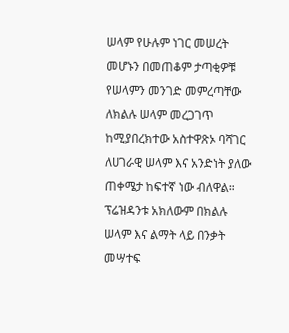ሠላም የሁሉም ነገር መሠረት መሆኑን በመጠቆም ታጣቂዎቹ የሠላምን መንገድ መምረጣቸው ለክልሉ ሠላም መረጋገጥ ከሚያበረክተው አስተዋጽኦ ባሻገር ለሀገራዊ ሠላም እና አንድነት ያለው ጠቀሜታ ከፍተኛ ነው ብለዋል።
ፕሬዝዳንቱ አክለውም በክልሉ ሠላም እና ልማት ላይ በንቃት መሣተፍ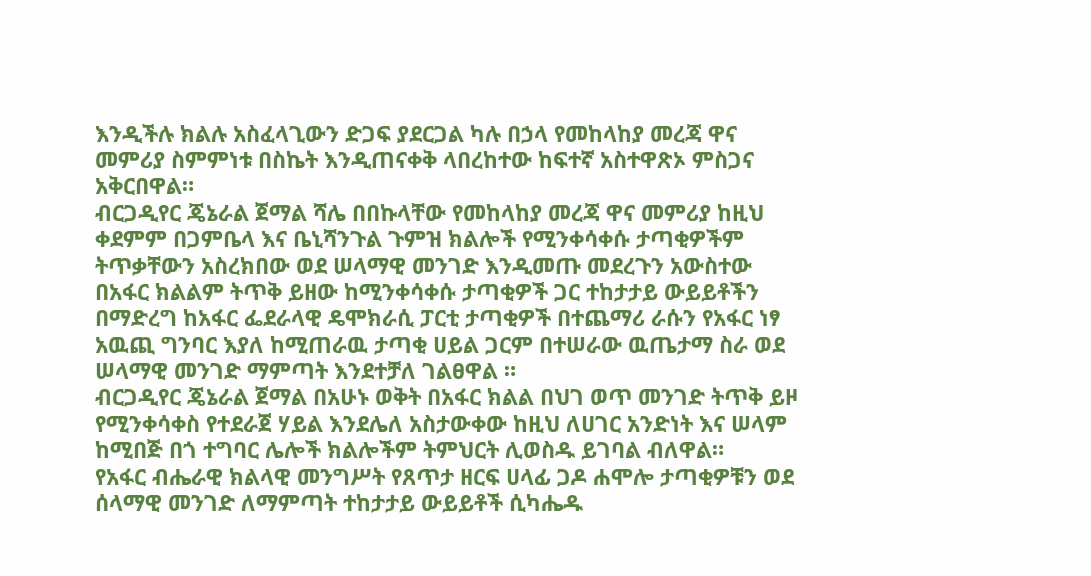እንዲችሉ ክልሉ አስፈላጊውን ድጋፍ ያደርጋል ካሉ በኃላ የመከላከያ መረጃ ዋና መምሪያ ስምምነቱ በስኬት እንዲጠናቀቅ ላበረከተው ከፍተኛ አስተዋጽኦ ምስጋና አቅርበዋል።
ብርጋዲየር ጄኔራል ጀማል ሻሌ በበኩላቸው የመከላከያ መረጃ ዋና መምሪያ ከዚህ ቀደምም በጋምቤላ እና ቤኒሻንጉል ጉምዝ ክልሎች የሚንቀሳቀሱ ታጣቂዎችም ትጥቃቸውን አስረክበው ወደ ሠላማዊ መንገድ እንዲመጡ መደረጉን አውስተው በአፋር ክልልም ትጥቅ ይዘው ከሚንቀሳቀሱ ታጣቂዎች ጋር ተከታታይ ውይይቶችን በማድረግ ከአፋር ፌደራላዊ ዴሞክራሲ ፓርቲ ታጣቂዎች በተጨማሪ ራሱን የአፋር ነፃ አዉጪ ግንባር እያለ ከሚጠራዉ ታጣቂ ሀይል ጋርም በተሠራው ዉጤታማ ስራ ወደ ሠላማዊ መንገድ ማምጣት እንደተቻለ ገልፀዋል ።
ብርጋዲየር ጄኔራል ጀማል በአሁኑ ወቅት በአፋር ክልል በህገ ወጥ መንገድ ትጥቅ ይዞ የሚንቀሳቀስ የተደራጀ ሃይል እንደሌለ አስታውቀው ከዚህ ለሀገር አንድነት እና ሠላም ከሚበጅ በጎ ተግባር ሌሎች ክልሎችም ትምህርት ሊወስዱ ይገባል ብለዋል።
የአፋር ብሔራዊ ክልላዊ መንግሥት የጸጥታ ዘርፍ ሀላፊ ጋዶ ሐሞሎ ታጣቂዎቹን ወደ ሰላማዊ መንገድ ለማምጣት ተከታታይ ውይይቶች ሲካሔዱ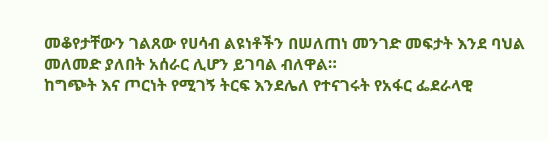መቆየታቸውን ገልጸው የሀሳብ ልዩነቶችን በሠለጠነ መንገድ መፍታት እንደ ባህል መለመድ ያለበት አሰራር ሊሆን ይገባል ብለዋል።
ከግጭት እና ጦርነት የሚገኝ ትርፍ እንደሌለ የተናገሩት የአፋር ፌደራላዊ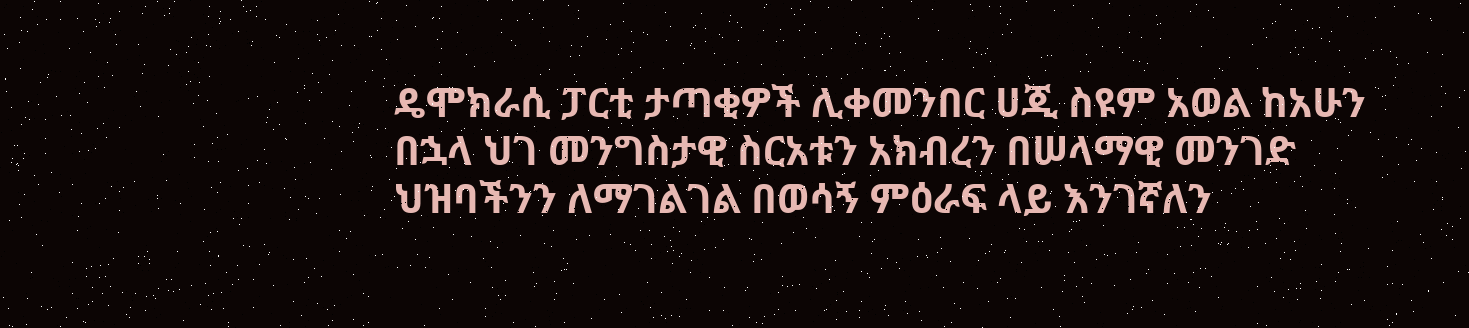ዴሞክራሲ ፓርቲ ታጣቂዎች ሊቀመንበር ሀጂ ስዩም አወል ከአሁን በኋላ ህገ መንግስታዊ ስርአቱን አክብረን በሠላማዊ መንገድ ህዝባችንን ለማገልገል በወሳኝ ምዕራፍ ላይ እንገኛለን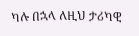ካሉ በኋላ ለዚህ ታሪካዊ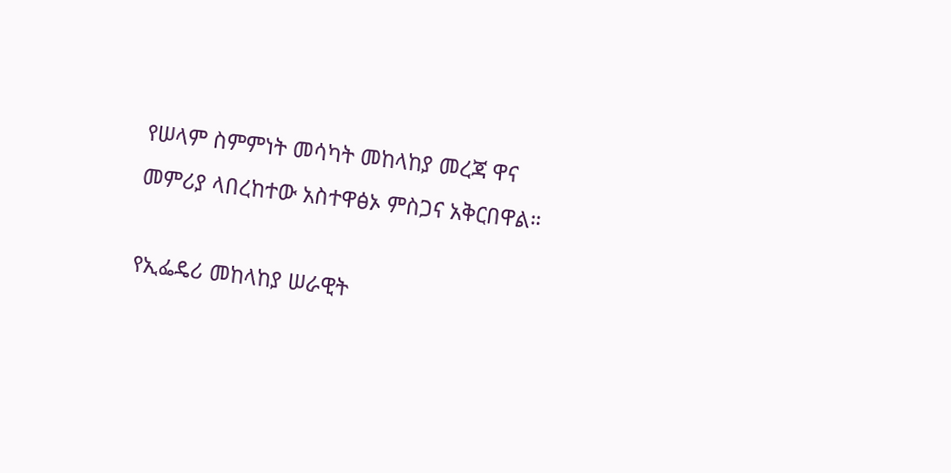የሠላም ስምምነት መሳካት መከላከያ መረጃ ዋና መምሪያ ላበረከተው አስተዋፅኦ ምስጋና አቅርበዋል።

የኢፌዴሪ መከላከያ ሠራዊት